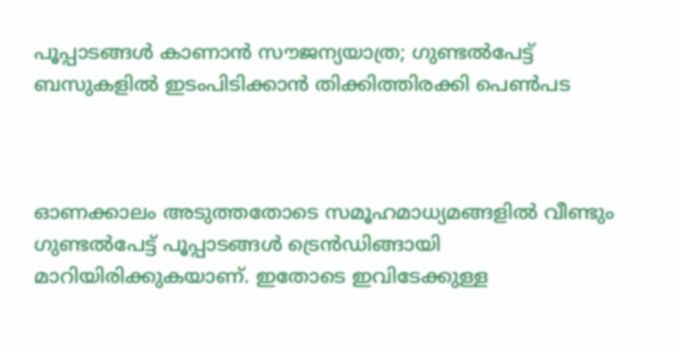പൂപ്പാടങ്ങൾ കാണാൻ സൗജന്യയാത്ര; ഗുണ്ടൽപേട്ട് ബസുകളിൽ ഇടംപിടിക്കാൻ തിക്കിത്തിരക്കി പെൺപട



ഓണക്കാലം അടുത്തതോടെ സമൂഹമാധ്യമങ്ങളിൽ വീണ്ടും ഗുണ്ടൽപേട്ട് പൂപ്പാടങ്ങൾ ട്രെൻഡിങ്ങായി മാറിയിരിക്കുകയാണ്. ഇതോടെ ഇവിടേക്കുള്ള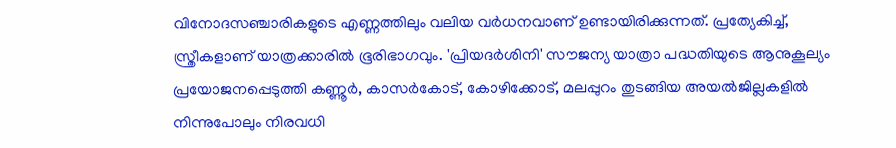വിനോദസഞ്ചാരികളുടെ എണ്ണത്തിലും വലിയ വർധനവാണ് ഉണ്ടായിരിക്കുന്നത്. പ്രത്യേകിച്ച്, സ്ത്രീകളാണ് യാത്രക്കാരിൽ ഭൂരിഭാഗവും. 'പ്രിയദർശിനി' സൗജന്യ യാത്രാ പദ്ധതിയുടെ ആനുകൂല്യം പ്രയോജനപ്പെടുത്തി കണ്ണൂർ, കാസർകോട്, കോഴിക്കോട്, മലപ്പുറം തുടങ്ങിയ അയൽജില്ലകളിൽ നിന്നുപോലും നിരവധി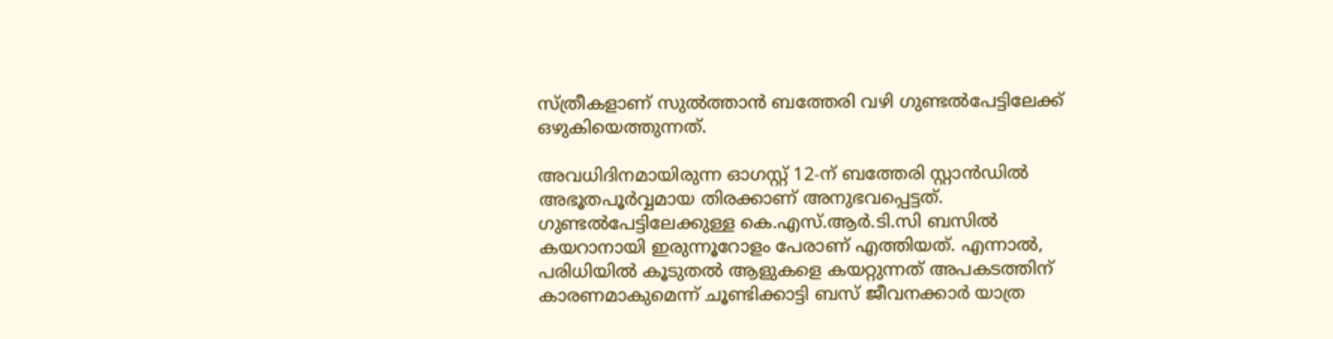സ്ത്രീകളാണ് സുൽത്താൻ ബത്തേരി വഴി ഗുണ്ടൽപേട്ടിലേക്ക് ഒഴുകിയെത്തുന്നത്.

അവധിദിനമായിരുന്ന ഓഗസ്റ്റ് 12-ന് ബത്തേരി സ്റ്റാൻഡിൽ അഭൂതപൂർവ്വമായ തിരക്കാണ് അനുഭവപ്പെട്ടത്. ഗുണ്ടൽപേട്ടിലേക്കുള്ള കെ.എസ്.ആർ.ടി.സി ബസിൽ കയറാനായി ഇരുന്നൂറോളം പേരാണ് എത്തിയത്. എന്നാൽ, പരിധിയിൽ കൂടുതൽ ആളുകളെ കയറ്റുന്നത് അപകടത്തിന് കാരണമാകുമെന്ന് ചൂണ്ടിക്കാട്ടി ബസ് ജീവനക്കാർ യാത്ര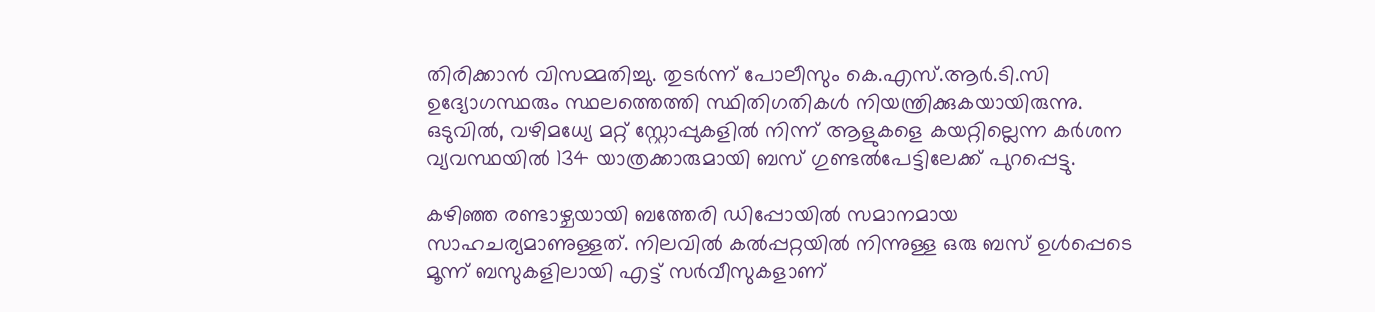തിരിക്കാൻ വിസമ്മതിച്ചു. തുടർന്ന് പോലീസും കെ.എസ്.ആർ.ടി.സി ഉദ്യോഗസ്ഥരും സ്ഥലത്തെത്തി സ്ഥിതിഗതികൾ നിയന്ത്രിക്കുകയായിരുന്നു. ഒടുവിൽ, വഴിമധ്യേ മറ്റ് സ്റ്റോപ്പുകളിൽ നിന്ന് ആളുകളെ കയറ്റില്ലെന്ന കർശന വ്യവസ്ഥയിൽ 134 യാത്രക്കാരുമായി ബസ് ഗുണ്ടൽപേട്ടിലേക്ക് പുറപ്പെട്ടു.

കഴിഞ്ഞ രണ്ടാഴ്ചയായി ബത്തേരി ഡിപ്പോയിൽ സമാനമായ സാഹചര്യമാണുള്ളത്. നിലവിൽ കൽപ്പറ്റയിൽ നിന്നുള്ള ഒരു ബസ് ഉൾപ്പെടെ മൂന്ന് ബസുകളിലായി എട്ട് സർവീസുകളാണ്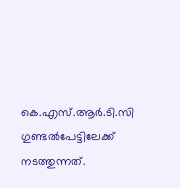കെ.എസ്.ആർ.ടി.സി ഗുണ്ടൽപേട്ടിലേക്ക് നടത്തുന്നത്.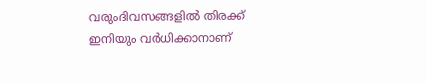വരുംദിവസങ്ങളിൽ തിരക്ക് ഇനിയും വർധിക്കാനാണ്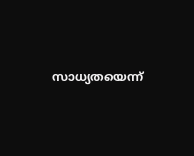സാധ്യതയെന്ന്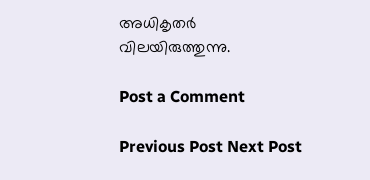അധികൃതർ വിലയിരുത്തുന്നു.

Post a Comment

Previous Post Next Post